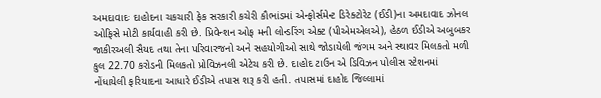અમદાવાદઃ દાહોદના ચકચારી ફેક સરકારી કચેરી કૌભાંડમાં એન્ફોર્સમેન્ટ ડિરેક્ટોરેટ (ઈડી)ના અમદાવાદ ઝોનલ ઓફિસે મોટી કાર્યવાહી કરી છે. પ્રિવેન્શન ઓફ મની લોન્ડરિંગ એક્ટ (પીએમએલએ), હેઠળ ઈડીએ અબુબકર જાકીરઅલી સૈયદ તથા તેના પરિવારજનો અને સહયોગીઓ સાથે જોડાયેલી જંગમ અને સ્થાવર મિલકતો મળી કુલ 22.70 કરોડની મિલકતો પ્રોવિઝનલી એટેચ કરી છે. દાહોદ ટાઉન એ ડિવિઝન પોલીસ સ્ટેશનમાં નોંધાયેલી ફરિયાદના આધારે ઈડીએ તપાસ શરૂ કરી હતી. તપાસમાં દાહોદ જિલ્લામાં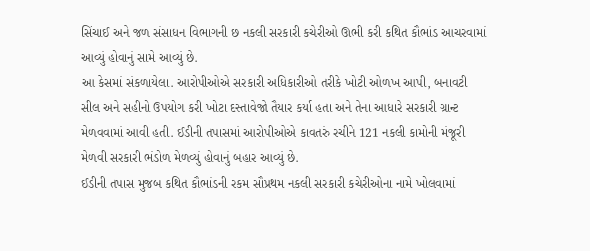સિંચાઈ અને જળ સંસાધન વિભાગની છ નકલી સરકારી કચેરીઓ ઊભી કરી કથિત કૌભાંડ આચરવામાં આવ્યું હોવાનું સામે આવ્યું છે.
આ કેસમાં સંકળાયેલા. આરોપીઓએ સરકારી અધિકારીઓ તરીકે ખોટી ઓળખ આપી, બનાવટી સીલ અને સહીનો ઉપયોગ કરી ખોટા દસ્તાવેજો તૈયાર કર્યા હતા અને તેના આધારે સરકારી ગ્રાન્ટ મેળવવામાં આવી હતી. ઈડીની તપાસમાં આરોપીઓએ કાવતરું રચીને 121 નકલી કામોની મંજૂરી મેળવી સરકારી ભંડોળ મેળવ્યું હોવાનું બહાર આવ્યું છે.
ઈડીની તપાસ મુજબ કથિત કૌભાંડની રકમ સૌપ્રથમ નકલી સરકારી કચેરીઓના નામે ખોલવામાં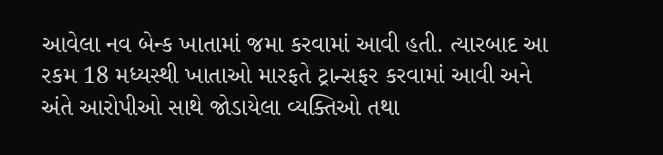આવેલા નવ બેન્ક ખાતામાં જમા કરવામાં આવી હતી. ત્યારબાદ આ રકમ 18 મધ્યસ્થી ખાતાઓ મારફતે ટ્રાન્સફર કરવામાં આવી અને અંતે આરોપીઓ સાથે જોડાયેલા વ્યક્તિઓ તથા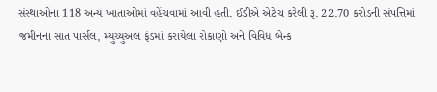સંસ્થાઓના 118 અન્ય ખાતાઓમાં વહેંચવામાં આવી હતી. ઈડીએ એટેચ કરેલી રૂ. 22.70 કરોડની સંપત્તિમાં જમીનના સાત પાર્સલ, મ્યુચ્યુઅલ ફંડમાં કરાયેલા રોકાણો અને વિવિધ બેન્ક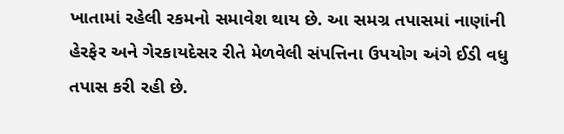ખાતામાં રહેલી રકમનો સમાવેશ થાય છે. આ સમગ્ર તપાસમાં નાણાંની હેરફેર અને ગેરકાયદેસર રીતે મેળવેલી સંપત્તિના ઉપયોગ અંગે ઈડી વધુ તપાસ કરી રહી છે.